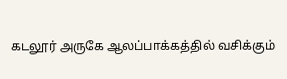கடலூர் அருகே ஆலப்பாக்கத்தில் வசிக்கும்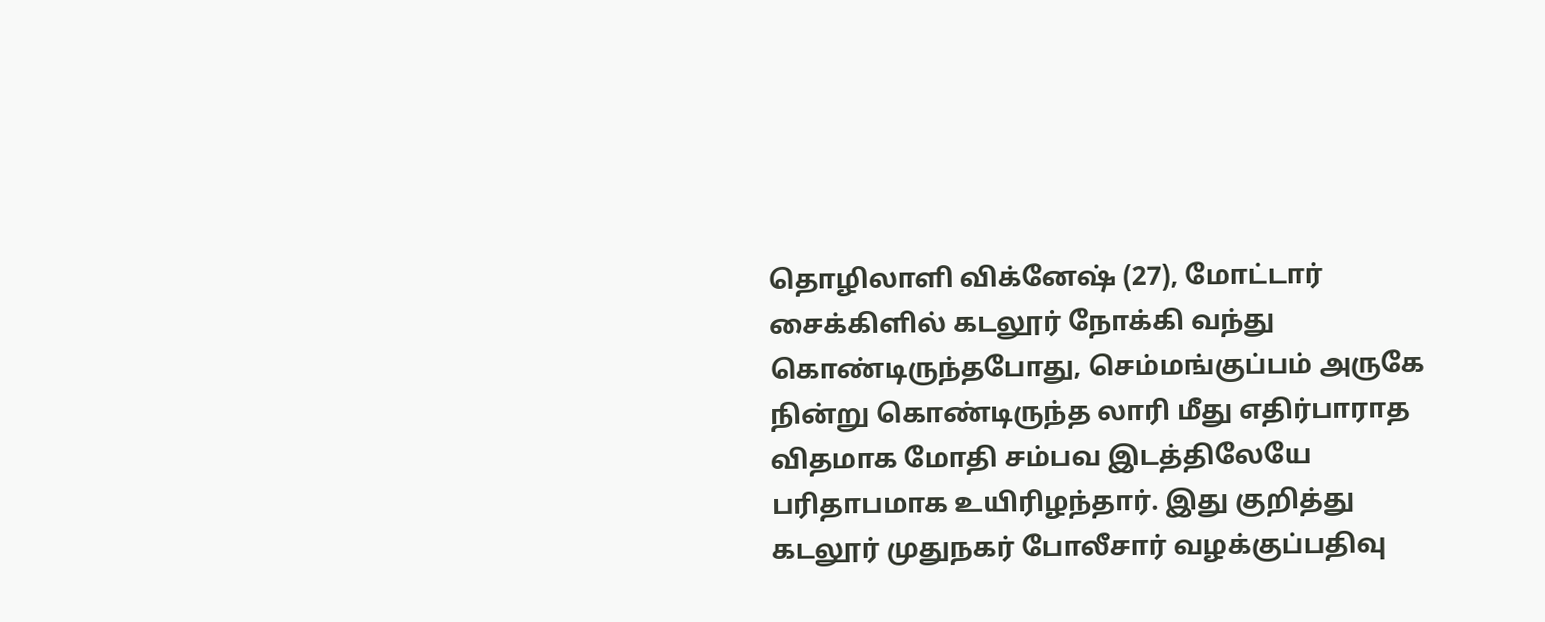தொழிலாளி விக்னேஷ் (27), மோட்டார் சைக்கிளில் கடலூர் நோக்கி வந்து கொண்டிருந்தபோது, செம்மங்குப்பம் அருகே நின்று கொண்டிருந்த லாரி மீது எதிர்பாராத விதமாக மோதி சம்பவ இடத்திலேயே பரிதாபமாக உயிரிழந்தார். இது குறித்து கடலூர் முதுநகர் போலீசார் வழக்குப்பதிவு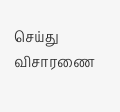செய்து விசாரணை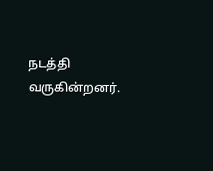நடத்தி வருகின்றனர்.